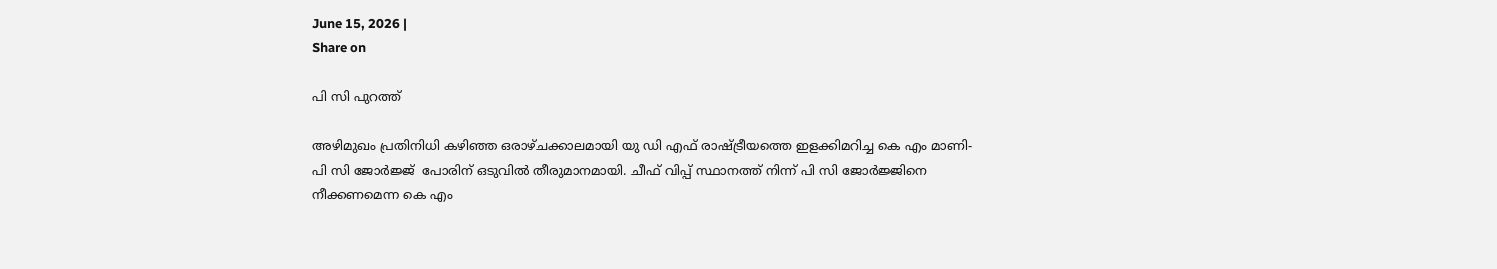June 15, 2026 |
Share on

പി സി പുറത്ത്

അഴിമുഖം പ്രതിനിധി കഴിഞ്ഞ ഒരാഴ്ചക്കാലമായി യു ഡി എഫ് രാഷ്ട്രീയത്തെ ഇളക്കിമറിച്ച കെ എം മാണി- പി സി ജോര്‍ജ്ജ്  പോരിന് ഒടുവില്‍ തീരുമാനമായി. ചീഫ് വിപ്പ് സ്ഥാനത്ത് നിന്ന് പി സി ജോര്‍ജ്ജിനെ നീക്കണമെന്ന കെ എം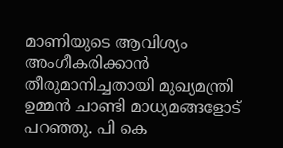മാണിയുടെ ആവിശ്യം അംഗീകരിക്കാന്‍ തീരുമാനിച്ചതായി മുഖ്യമന്ത്രി ഉമ്മന്‍ ചാണ്ടി മാധ്യമങ്ങളോട് പറഞ്ഞു. പി കെ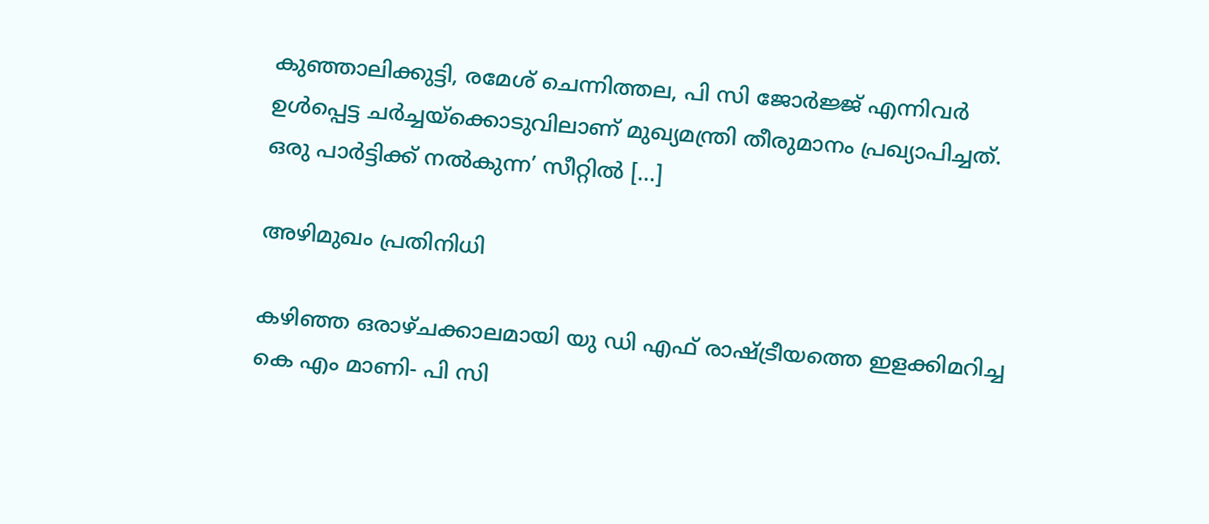കുഞ്ഞാലിക്കുട്ടി, രമേശ് ചെന്നിത്തല, പി സി ജോര്‍ജ്ജ് എന്നിവര്‍ ഉള്‍പ്പെട്ട ചര്‍ച്ചയ്ക്കൊടുവിലാണ് മുഖ്യമന്ത്രി തീരുമാനം പ്രഖ്യാപിച്ചത്. ഒരു പാര്‍ട്ടിക്ക് നല്‍കുന്ന’ സീറ്റില്‍ […]

അഴിമുഖം പ്രതിനിധി

കഴിഞ്ഞ ഒരാഴ്ചക്കാലമായി യു ഡി എഫ് രാഷ്ട്രീയത്തെ ഇളക്കിമറിച്ച കെ എം മാണി- പി സി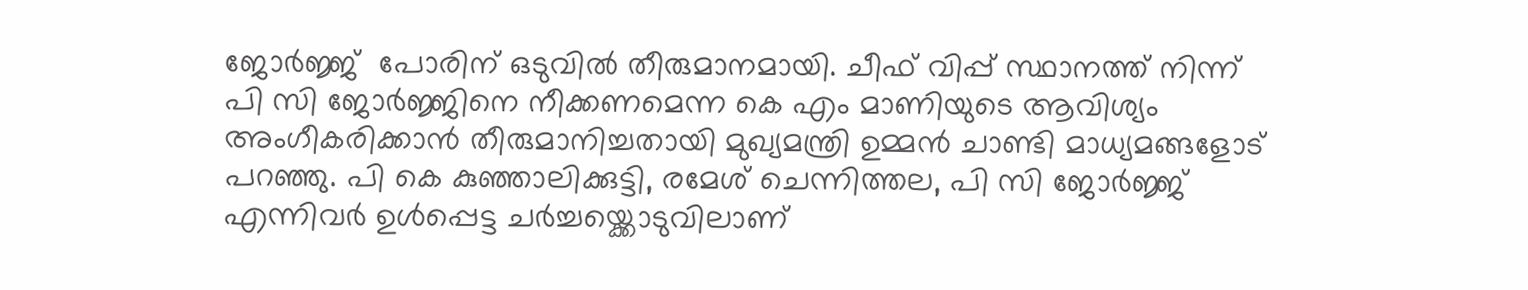ജോര്‍ജ്ജ്  പോരിന് ഒടുവില്‍ തീരുമാനമായി. ചീഫ് വിപ്പ് സ്ഥാനത്ത് നിന്ന് പി സി ജോര്‍ജ്ജിനെ നീക്കണമെന്ന കെ എം മാണിയുടെ ആവിശ്യം അംഗീകരിക്കാന്‍ തീരുമാനിച്ചതായി മുഖ്യമന്ത്രി ഉമ്മന്‍ ചാണ്ടി മാധ്യമങ്ങളോട് പറഞ്ഞു. പി കെ കുഞ്ഞാലിക്കുട്ടി, രമേശ് ചെന്നിത്തല, പി സി ജോര്‍ജ്ജ് എന്നിവര്‍ ഉള്‍പ്പെട്ട ചര്‍ച്ചയ്ക്കൊടുവിലാണ്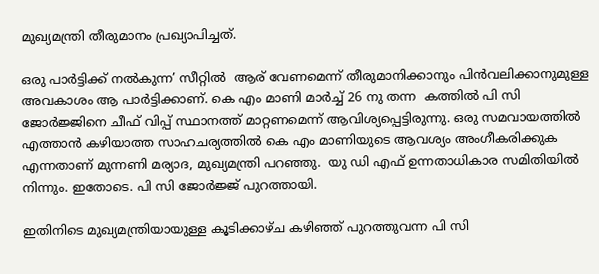മുഖ്യമന്ത്രി തീരുമാനം പ്രഖ്യാപിച്ചത്.

ഒരു പാര്‍ട്ടിക്ക് നല്‍കുന്ന’ സീറ്റില്‍  ആര് വേണമെന്ന് തീരുമാനിക്കാനും പിന്‍വലിക്കാനുമുള്ള അവകാശം ആ പാര്‍ട്ടിക്കാണ്. കെ എം മാണി മാര്‍ച്ച് 26 നു തന്ന  കത്തില്‍ പി സി ജോര്‍ജ്ജിനെ ചീഫ് വിപ്പ് സ്ഥാനത്ത് മാറ്റണമെന്ന് ആവിശ്യപ്പെട്ടിരുന്നു. ഒരു സമവായത്തില്‍ എത്താന്‍ കഴിയാത്ത സാഹചര്യത്തില്‍ കെ എം മാണിയുടെ ആവശ്യം അംഗീകരിക്കുക എന്നതാണ് മുന്നണി മര്യാദ, മുഖ്യമന്ത്രി പറഞ്ഞു.  യു ഡി എഫ് ഉന്നതാധികാര സമിതിയില്‍ നിന്നും. ഇതോടെ. പി സി ജോര്‍ജ്ജ് പുറത്തായി.

ഇതിനിടെ മുഖ്യമന്ത്രിയായുള്ള കൂടിക്കാഴ്ച കഴിഞ്ഞ് പുറത്തുവന്ന പി സി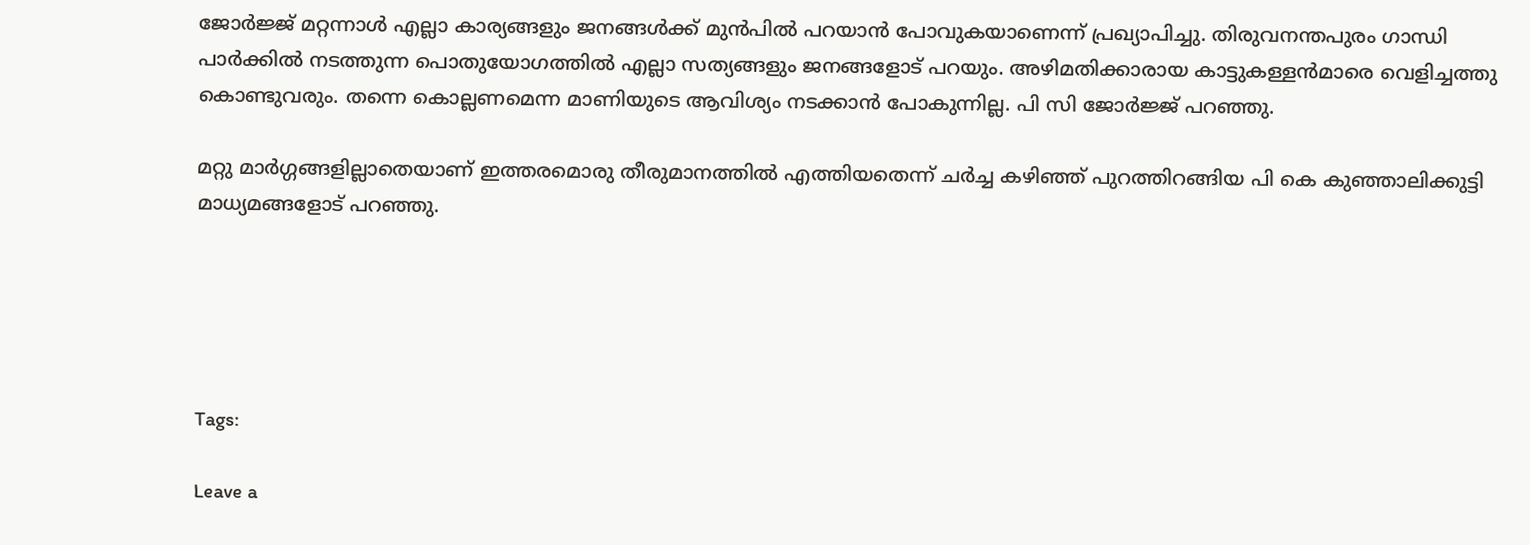ജോര്‍ജ്ജ് മറ്റന്നാള്‍ എല്ലാ കാര്യങ്ങളും ജനങ്ങള്‍ക്ക് മുന്‍പില്‍ പറയാന്‍ പോവുകയാണെന്ന് പ്രഖ്യാപിച്ചു. തിരുവനന്തപുരം ഗാന്ധി പാര്‍ക്കില്‍ നടത്തുന്ന പൊതുയോഗത്തില്‍ എല്ലാ സത്യങ്ങളും ജനങ്ങളോട് പറയും. അഴിമതിക്കാരായ കാട്ടുകള്ളന്‍മാരെ വെളിച്ചത്തു കൊണ്ടുവരും. തന്നെ കൊല്ലണമെന്ന മാണിയുടെ ആവിശ്യം നടക്കാന്‍ പോകുന്നില്ല. പി സി ജോര്‍ജ്ജ് പറഞ്ഞു.

മറ്റു മാര്‍ഗ്ഗങ്ങളില്ലാതെയാണ് ഇത്തരമൊരു തീരുമാനത്തില്‍ എത്തിയതെന്ന് ചര്‍ച്ച കഴിഞ്ഞ് പുറത്തിറങ്ങിയ പി കെ കുഞ്ഞാലിക്കുട്ടി മാധ്യമങ്ങളോട് പറഞ്ഞു.





Tags:

Leave a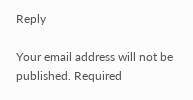Reply

Your email address will not be published. Required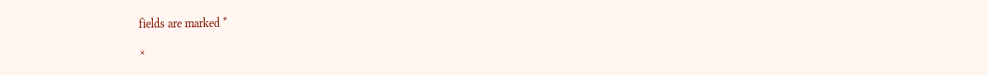fields are marked *

×